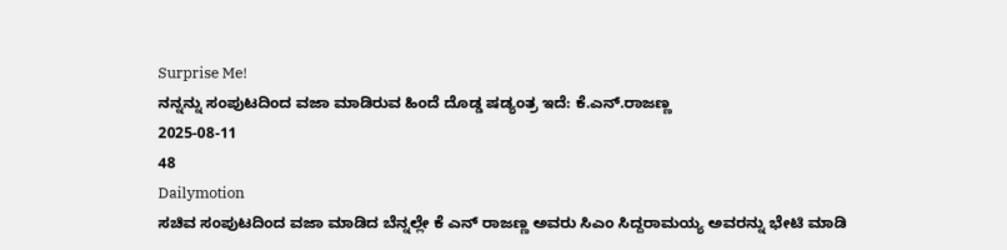Surprise Me!
ನನ್ನನ್ನು ಸಂಪುಟದಿಂದ ವಜಾ ಮಾಡಿರುವ ಹಿಂದೆ ದೊಡ್ಡ ಷಡ್ಯಂತ್ರ ಇದೆ: ಕೆ.ಎನ್.ರಾಜಣ್ಣ
2025-08-11
48
Dailymotion
ಸಚಿವ ಸಂಪುಟದಿಂದ ವಜಾ ಮಾಡಿದ ಬೆನ್ನಲ್ಲೇ ಕೆ ಎನ್ ರಾಜಣ್ಣ ಅವರು ಸಿಎಂ ಸಿದ್ದರಾಮಯ್ಯ ಅವರನ್ನು ಭೇಟಿ ಮಾಡಿ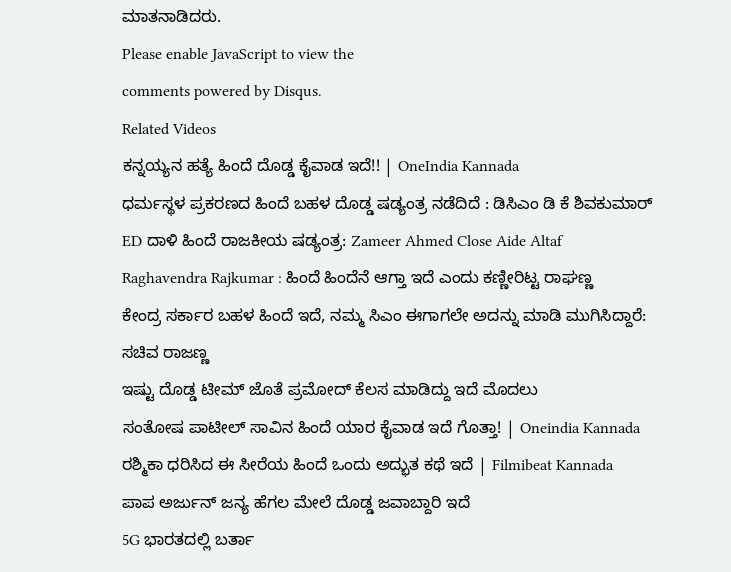ಮಾತನಾಡಿದರು.
Please enable JavaScript to view the
comments powered by Disqus.
Related Videos
ಕನ್ನಯ್ಯನ ಹತ್ಯೆ ಹಿಂದೆ ದೊಡ್ಡ ಕೈವಾಡ ಇದೆ!! | OneIndia Kannada
ಧರ್ಮಸ್ಥಳ ಪ್ರಕರಣದ ಹಿಂದೆ ಬಹಳ ದೊಡ್ಡ ಷಡ್ಯಂತ್ರ ನಡೆದಿದೆ : ಡಿಸಿಎಂ ಡಿ ಕೆ ಶಿವಕುಮಾರ್
ED ದಾಳಿ ಹಿಂದೆ ರಾಜಕೀಯ ಷಡ್ಯಂತ್ರ: Zameer Ahmed Close Aide Altaf
Raghavendra Rajkumar : ಹಿಂದೆ ಹಿಂದೆನೆ ಆಗ್ತಾ ಇದೆ ಎಂದು ಕಣ್ಣೀರಿಟ್ಟ ರಾಘಣ್ಣ
ಕೇಂದ್ರ ಸರ್ಕಾರ ಬಹಳ ಹಿಂದೆ ಇದೆ, ನಮ್ಮ ಸಿಎಂ ಈಗಾಗಲೇ ಅದನ್ನು ಮಾಡಿ ಮುಗಿಸಿದ್ದಾರೆ: ಸಚಿವ ರಾಜಣ್ಣ
ಇಷ್ಟು ದೊಡ್ಡ ಟೀಮ್ ಜೊತೆ ಪ್ರಮೋದ್ ಕೆಲಸ ಮಾಡಿದ್ದು ಇದೆ ಮೊದಲು
ಸಂತೋಷ ಪಾಟೀಲ್ ಸಾವಿನ ಹಿಂದೆ ಯಾರ ಕೈವಾಡ ಇದೆ ಗೊತ್ತಾ! | Oneindia Kannada
ರಶ್ಮಿಕಾ ಧರಿಸಿದ ಈ ಸೀರೆಯ ಹಿಂದೆ ಒಂದು ಅದ್ಭುತ ಕಥೆ ಇದೆ | Filmibeat Kannada
ಪಾಪ ಅರ್ಜುನ್ ಜನ್ಯ ಹೆಗಲ ಮೇಲೆ ದೊಡ್ಡ ಜವಾಬ್ದಾರಿ ಇದೆ
5G ಭಾರತದಲ್ಲಿ ಬರ್ತಾ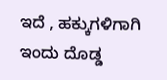ಇದೆ , ಹಕ್ಕುಗಳಿಗಾಗಿ ಇಂದು ದೊಡ್ಡ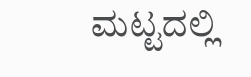ಮಟ್ಟದಲ್ಲಿ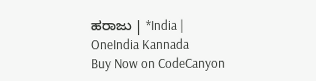ಹರಾಜು | *India | OneIndia Kannada
Buy Now on CodeCanyon